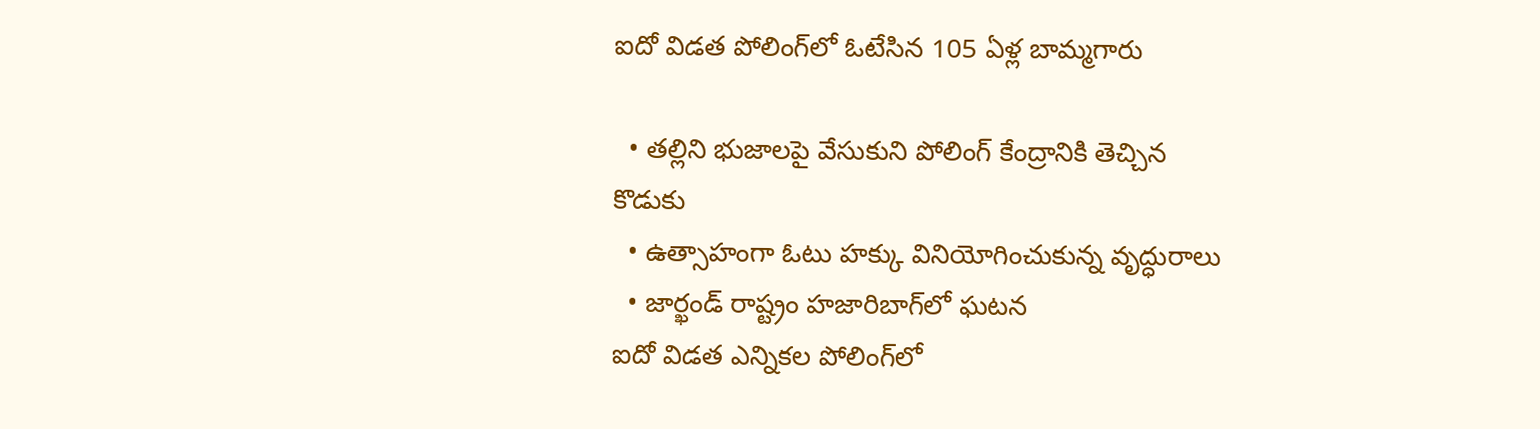ఐదో విడత పోలింగ్‌లో ఓటేసిన 105 ఏళ్ల బామ్మగారు

  • తల్లిని భుజాలపై వేసుకుని పోలింగ్‌ కేంద్రానికి తెచ్చిన కొడుకు
  • ఉత్సాహంగా ఓటు హక్కు వినియోగించుకున్న వృద్ధురాలు
  • జార్ఖండ్‌ రాష్ట్రం హజారిబాగ్‌లో ఘటన
ఐదో విడత ఎన్నికల పోలింగ్‌లో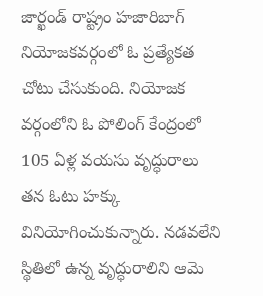జార్ఖండ్‌ రాష్ట్రం హజారిబాగ్‌ నియోజకవర్గంలో ఓ ప్రత్యేకత చోటు చేసుకుంది. నియోజక వర్గంలోని ఓ పోలింగ్‌ కేంద్రంలో 105 ఏళ్ల వయసు వృద్ధురాలు తన ఓటు హక్కు వినియోగించుకున్నారు. నడవలేని స్థితిలో ఉన్న వృద్ధురాలిని ఆమె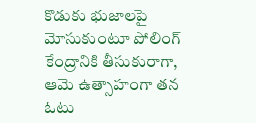కొడుకు భుజాలపై మోసుకుంటూ పోలింగ్‌ కేంద్రానికి తీసుకురాగా, ఆమె ఉత్సాహంగా తన ఓటు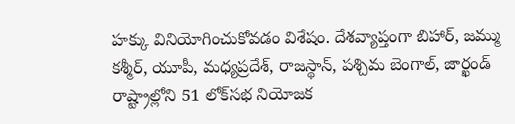హక్కు వినియోగించుకోవడం విశేషం. దేశవ్యాప్తంగా బిహార్‌, జమ్ము కశ్మీర్‌, యూపీ, మధ్యప్రదేశ్‌, రాజస్థాన్‌, పశ్చిమ బెంగాల్‌, జార్ఖండ్‌ రాష్ట్రాల్లోని 51 లోక్‌సభ నియోజక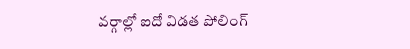వర్గాల్లో ఐదో విడత పోలింగ్‌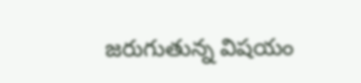జరుగుతున్న విషయం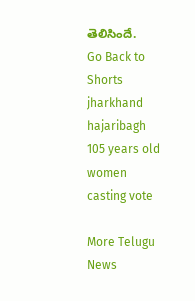తెలిసిందే.
Go Back to Shorts
jharkhand
hajaribagh
105 years old women
casting vote

More Telugu News